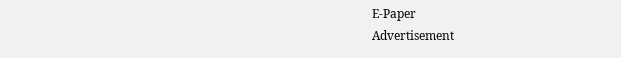E-Paper
Advertisement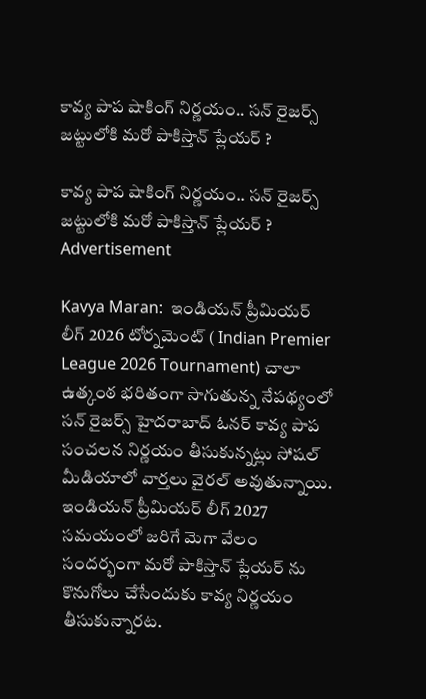కావ్య పాప షాకింగ్ నిర్ణయం.. సన్ రైజర్స్ జట్టులోకి మరో పాకిస్తాన్ ప్లేయర్ ?

కావ్య పాప షాకింగ్ నిర్ణయం.. సన్ రైజర్స్ జట్టులోకి మరో పాకిస్తాన్ ప్లేయర్ ?
Advertisement

Kavya Maran:  ఇండియన్ ప్రీమియర్ లీగ్ 2026 టోర్నమెంట్ ( Indian Premier League 2026 Tournament) చాలా ఉత్కంఠ భరితంగా సాగుతున్న నేపథ్యంలో సన్ రైజర్స్ హైదరాబాద్ ఓనర్ కావ్య పాప సంచలన నిర్ణయం తీసుకున్నట్లు సోషల్ మీడియాలో వార్తలు వైరల్ అవుతున్నాయి. ఇండియన్ ప్రీమియర్ లీగ్ 2027 సమయంలో జరిగే మెగా వేలం సందర్భంగా మరో పాకిస్తాన్ ప్లేయర్ ను కొనుగోలు చేసేందుకు కావ్య నిర్ణయం తీసుకున్నారట.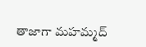తాజాగా మహమ్మద్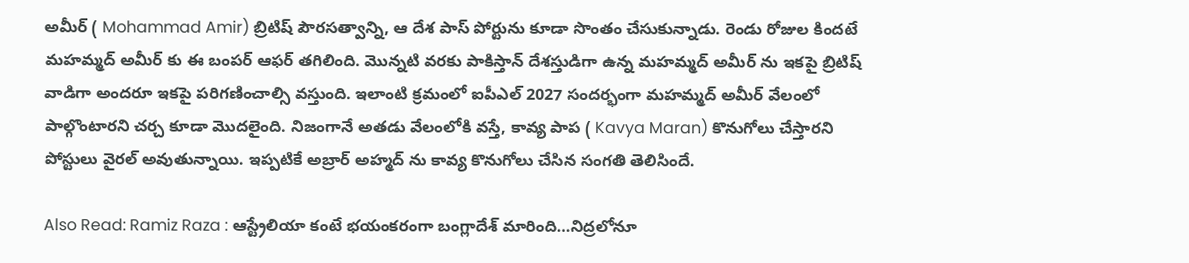అమీర్ ( Mohammad Amir) బ్రిటిష్ పౌరసత్వాన్ని, ఆ దేశ‌ పాస్ పోర్టును కూడా సొంతం చేసుకున్నాడు. రెండు రోజుల కిందటే మహమ్మద్ అమీర్ కు ఈ బంపర్ ఆఫర్ తగిలింది. మొన్నటి వరకు పాకిస్తాన్ దేశస్తుడిగా ఉన్న మహమ్మద్ అమీర్ ను ఇకపై బ్రిటిష్ వాడిగా అందరూ ఇకపై పరిగణించాల్సి వస్తుంది. ఇలాంటి క్రమంలో ఐపీఎల్ 2027 సందర్భంగా మహమ్మద్ అమీర్ వేలంలో పాల్గొంటారని చర్చ కూడా మొదలైంది. నిజంగానే అతడు వేలంలోకి వస్తే, కావ్య పాప ( Kavya Maran) కొనుగోలు చేస్తారని పోస్టులు వైరల్ అవుతున్నాయి. ఇప్ప‌టికే అబ్రార్ అహ్మ‌ద్ ను కావ్య కొనుగోలు చేసిన సంగ‌తి తెలిసిందే.

Also Read: Ramiz Raza : ఆస్ట్రేలియా కంటే భ‌యంక‌రంగా బంగ్లాదేశ్ మారింది…నిద్ర‌లోనూ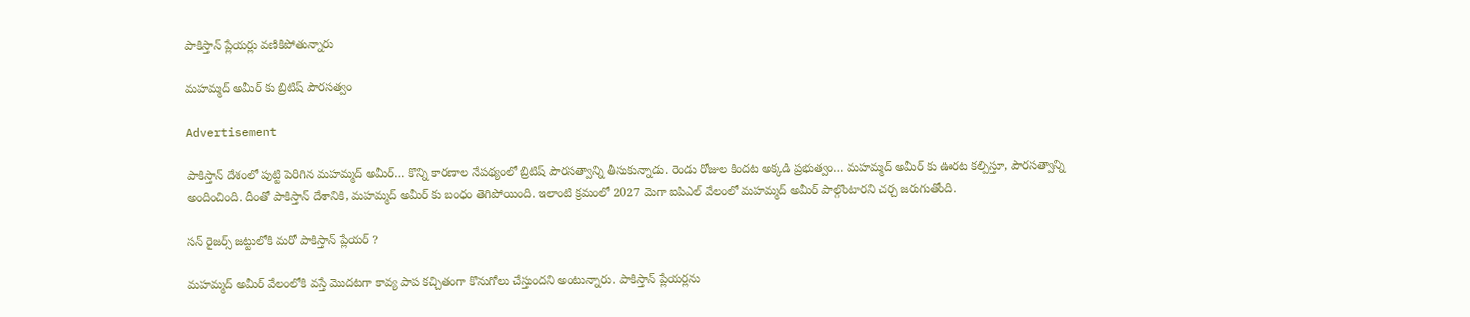పాకిస్తాన్ ప్లేయ‌ర్లు వ‌ణికిపోతున్నారు

మహమ్మద్ అమీర్ కు బ్రిటిష్ పౌరసత్వం

Advertisement

పాకిస్తాన్ దేశంలో పుట్టి పెరిగిన మహమ్మద్ అమీర్… కొన్ని కారణాల నేపథ్యంలో బ్రిటిష్ పౌరసత్వాన్ని తీసుకున్నాడు. రెండు రోజుల కిందట అక్కడి ప్రభుత్వం… మహమ్మద్ అమీర్ కు ఊరట కల్పిస్తూ, పౌరసత్వాన్ని అందించింది. దీంతో పాకిస్తాన్ దేశానికి, మహమ్మద్ అమీర్ కు బంధం తెగిపోయింది. ఇలాంటి క్రమంలో 2027 మెగా ఐపిఎల్ వేలంలో మహమ్మద్ అమీర్ పాల్గొంటారని చర్చ జరుగుతోంది.

సన్ రైజర్స్ జట్టులోకి మరో పాకిస్తాన్ ప్లేయర్ ?

మహమ్మద్ అమీర్ వేలంలోకి వస్తే మొదటగా కావ్య పాప కచ్చితంగా కొనుగోలు చేస్తుందని అంటున్నారు. పాకిస్తాన్ ప్లేయర్లను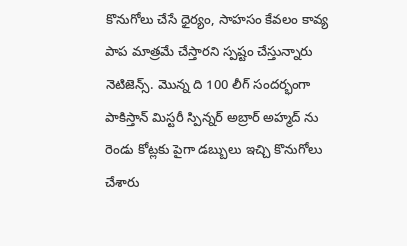కొనుగోలు చేసే ధైర్యం, సాహసం కేవలం కావ్య పాప మాత్రమే చేస్తారని స్పష్టం చేస్తున్నారు నెటిజెన్స్. మొన్న ది 100 లీగ్ సందర్భంగా పాకిస్తాన్ మిస్టరీ స్పిన్నర్ అబ్రార్ అహ్మద్ ను రెండు కోట్లకు పైగా డబ్బులు ఇచ్చి కొనుగోలు చేశారు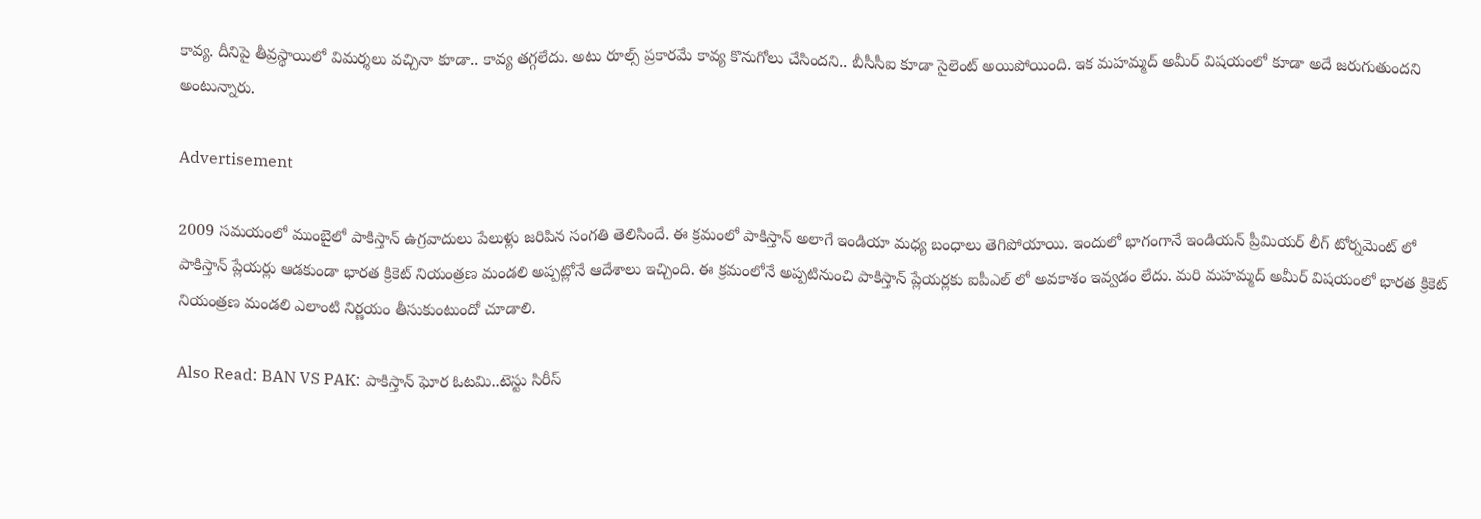కావ్య. దీనిపై తీవ్రస్థాయిలో విమర్శలు వచ్చినా కూడా.. కావ్య తగ్గలేదు. అటు రూల్స్ ప్రకారమే కావ్య కొనుగోలు చేసిందని.. బీసీసీఐ కూడా సైలెంట్ అయిపోయింది. ఇక మహమ్మద్ అమీర్ విషయంలో కూడా అదే జరుగుతుందని అంటున్నారు.

Advertisement

2009 సమయంలో ముంబైలో పాకిస్తాన్ ఉగ్రవాదులు పేలుళ్లు జరిపిన సంగతి తెలిసిందే. ఈ క్రమంలో పాకిస్తాన్ అలాగే ఇండియా మధ్య బంధాలు తెగిపోయాయి. ఇందులో భాగంగానే ఇండియన్ ప్రీమియర్ లీగ్ టోర్నమెంట్ లో పాకిస్తాన్ ప్లేయర్లు ఆడకుండా భారత క్రికెట్ నియంత్రణ మండలి అప్పట్లోనే ఆదేశాలు ఇచ్చింది. ఈ క్రమంలోనే అప్పటినుంచి పాకిస్తాన్ ప్లేయర్లకు ఐపీఎల్ లో అవకాశం ఇవ్వడం లేదు. మరి మహమ్మద్ అమీర్ విషయంలో భారత క్రికెట్ నియంత్రణ మండలి ఎలాంటి నిర్ణయం తీసుకుంటుందో చూడాలి.

Also Read: BAN VS PAK: పాకిస్తాన్ ఘోర ఓట‌మి..టెస్టు సిరీస్‌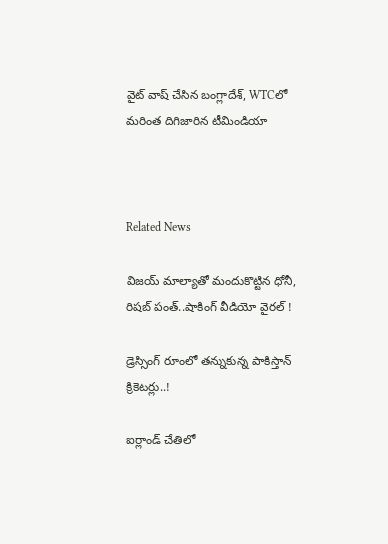వైట్ వాష్ చేసిన బంగ్లాదేశ్‌, WTCలో మ‌రింత దిగిజారిన టీమిండియా



Related News

విజయ్ మాల్యాతో మందుకొట్టిన ధోనీ, రిషబ్ పంత్..షాకింగ్ వీడియో వైర‌ల్ !

డ్రెస్సింగ్ రూంలో త‌న్నుకున్న పాకిస్తాన్ క్రికెట‌ర్లు..!

ఐర్లాండ్ చేతిలో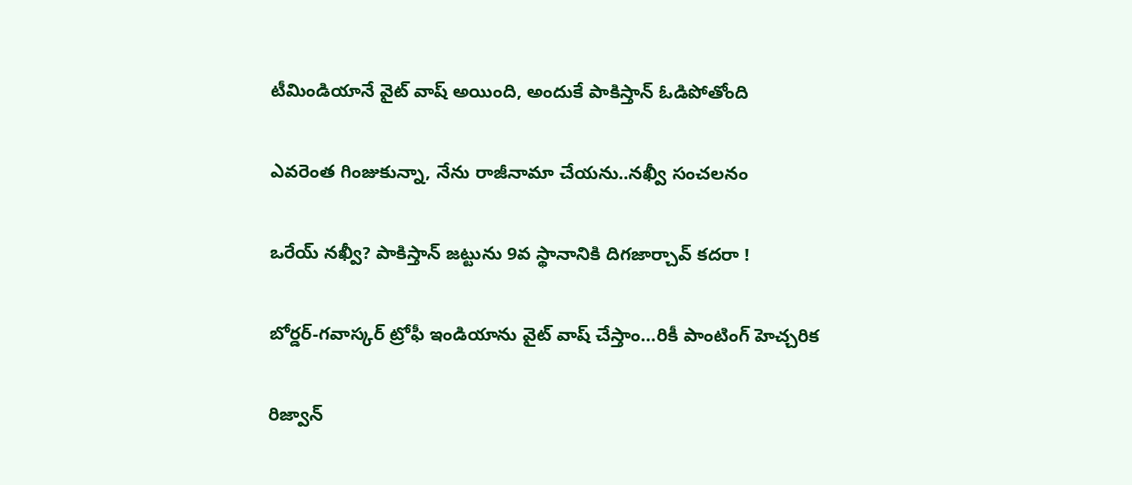టీమిండియానే వైట్ వాష్ అయింది, అందుకే పాకిస్తాన్ ఓడిపోతోంది

ఎవ‌రెంత గింజుకున్నా, నేను రాజీనామా చేయ‌ను..న‌ఖ్వీ సంచ‌ల‌నం

ఒరేయ్ న‌ఖ్వీ? పాకిస్తాన్ జ‌ట్టును 9వ స్థానానికి దిగ‌జార్చావ్ క‌ద‌రా !

బోర్డర్-గవాస్కర్ ట్రోఫీ ఇండియాను వైట్ వాష్ చేస్తాం…రికీ పాంటింగ్ హెచ్చరిక

రిజ్వాన్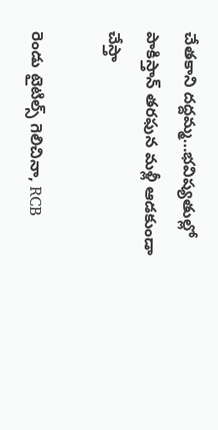చేత‌కాని ద‌ద్ద‌మ్మ‌…భ‌విష్య‌తుల్లో పాకిస్తాన్ తరఫున మళ్లీ ఆడ‌కుండా చేస్తా

రెండు టైటిల్స్ గెలిచినా, RCB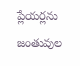ప్లేయ‌ర్లను జంతువుల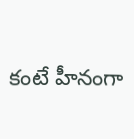కంటే హీనంగా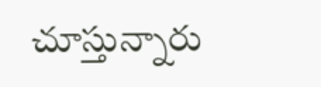చూస్తున్నారు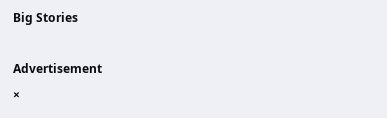Big Stories

Advertisement
×